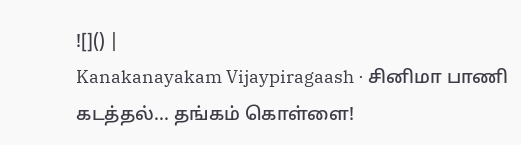![]() |
Kanakanayakam Vijaypiragaash · சினிமா பாணி கடத்தல்... தங்கம் கொள்ளை!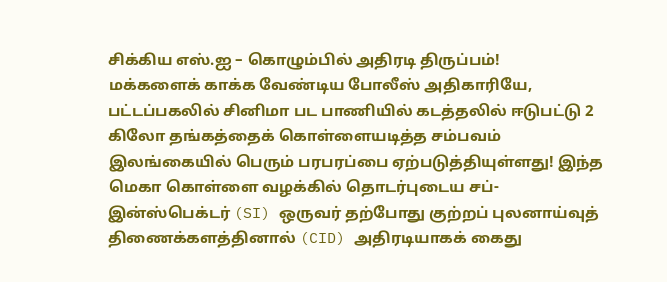சிக்கிய எஸ்.ஐ – கொழும்பில் அதிரடி திருப்பம்!
மக்களைக் காக்க வேண்டிய போலீஸ் அதிகாரியே, பட்டப்பகலில் சினிமா பட பாணியில் கடத்தலில் ஈடுபட்டு 2 கிலோ தங்கத்தைக் கொள்ளையடித்த சம்பவம் இலங்கையில் பெரும் பரபரப்பை ஏற்படுத்தியுள்ளது! இந்த மெகா கொள்ளை வழக்கில் தொடர்புடைய சப்-இன்ஸ்பெக்டர் (SI) ஒருவர் தற்போது குற்றப் புலனாய்வுத் திணைக்களத்தினால் (CID) அதிரடியாகக் கைது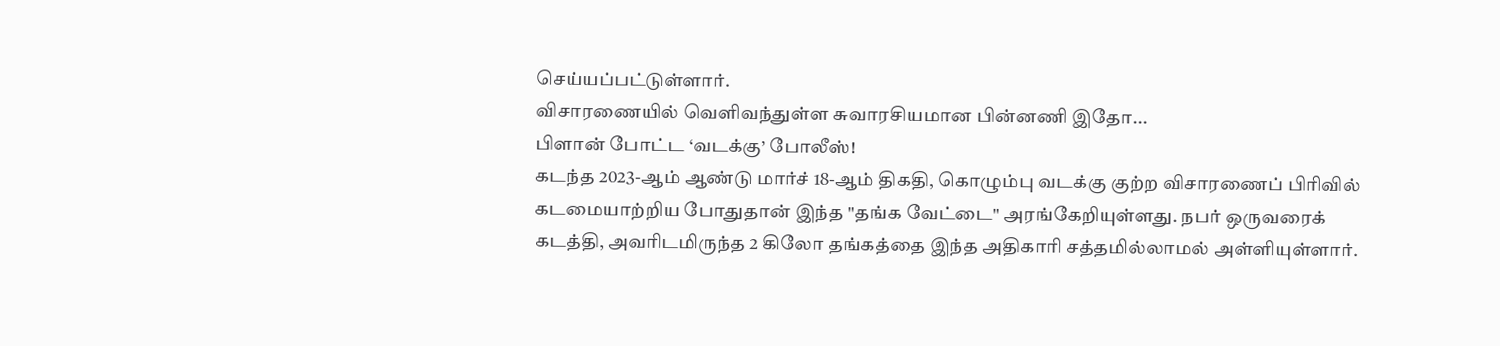செய்யப்பட்டுள்ளார்.
விசாரணையில் வெளிவந்துள்ள சுவாரசியமான பின்னணி இதோ...
பிளான் போட்ட ‘வடக்கு’ போலீஸ்!
கடந்த 2023-ஆம் ஆண்டு மார்ச் 18-ஆம் திகதி, கொழும்பு வடக்கு குற்ற விசாரணைப் பிரிவில் கடமையாற்றிய போதுதான் இந்த "தங்க வேட்டை" அரங்கேறியுள்ளது. நபர் ஒருவரைக் கடத்தி, அவரிடமிருந்த 2 கிலோ தங்கத்தை இந்த அதிகாரி சத்தமில்லாமல் அள்ளியுள்ளார்.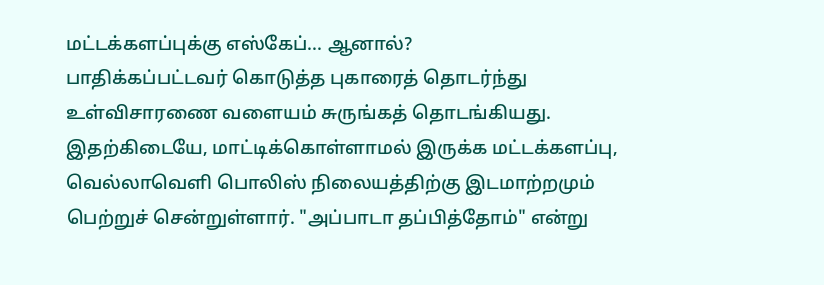மட்டக்களப்புக்கு எஸ்கேப்... ஆனால்?
பாதிக்கப்பட்டவர் கொடுத்த புகாரைத் தொடர்ந்து உள்விசாரணை வளையம் சுருங்கத் தொடங்கியது. இதற்கிடையே, மாட்டிக்கொள்ளாமல் இருக்க மட்டக்களப்பு, வெல்லாவெளி பொலிஸ் நிலையத்திற்கு இடமாற்றமும் பெற்றுச் சென்றுள்ளார். "அப்பாடா தப்பித்தோம்" என்று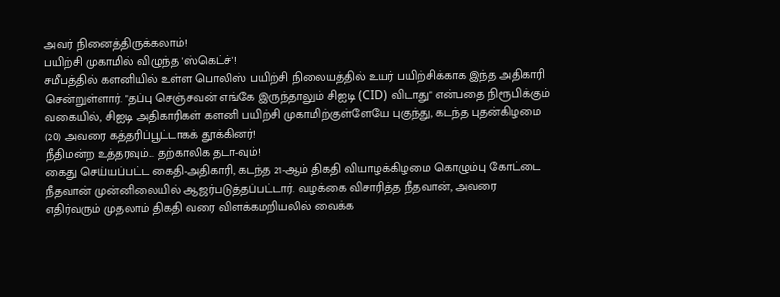அவர் நினைத்திருக்கலாம்!
பயிற்சி முகாமில் விழுந்த 'ஸ்கெட்ச்'!
சமீபத்தில் களனியில் உள்ள பொலிஸ் பயிற்சி நிலையத்தில் உயர் பயிற்சிக்காக இந்த அதிகாரி சென்றுள்ளார். "தப்பு செஞ்சவன் எங்கே இருந்தாலும் சிஐடி (CID) விடாது" என்பதை நிரூபிக்கும் வகையில், சிஐடி அதிகாரிகள் களனி பயிற்சி முகாமிற்குள்ளேயே புகுந்து, கடந்த புதன்கிழமை (20) அவரை கத்தரிப்பூட்டாகக் தூக்கினர்!
நீதிமன்ற உத்தரவும்... தற்காலிக தடா-வும்!
கைது செய்யப்பட்ட கைதி-அதிகாரி, கடந்த 21-ஆம் திகதி வியாழக்கிழமை கொழும்பு கோட்டை நீதவான் முன்னிலையில் ஆஜர்படுத்தப்பட்டார். வழக்கை விசாரித்த நீதவான், அவரை எதிர்வரும் முதலாம் திகதி வரை விளக்கமறியலில் வைக்க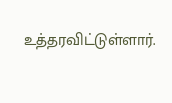உத்தரவிட்டுள்ளார்.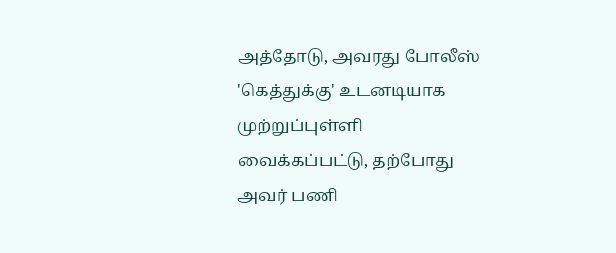அத்தோடு, அவரது போலீஸ் 'கெத்துக்கு' உடனடியாக முற்றுப்புள்ளி வைக்கப்பட்டு, தற்போது அவர் பணி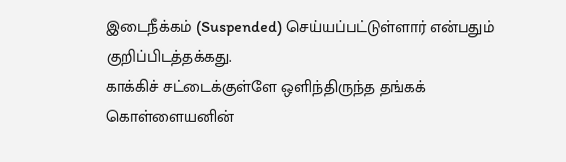இடைநீக்கம் (Suspended) செய்யப்பட்டுள்ளார் என்பதும் குறிப்பிடத்தக்கது.
காக்கிச் சட்டைக்குள்ளே ஒளிந்திருந்த தங்கக் கொள்ளையனின்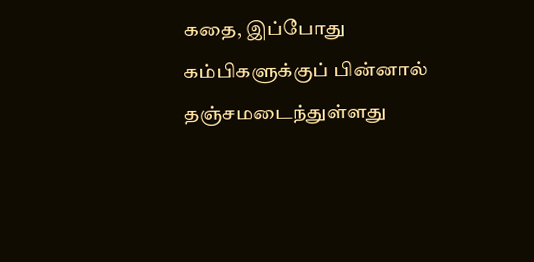கதை, இப்போது கம்பிகளுக்குப் பின்னால் தஞ்சமடைந்துள்ளது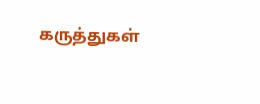கருத்துகள்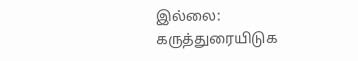இல்லை:
கருத்துரையிடுக